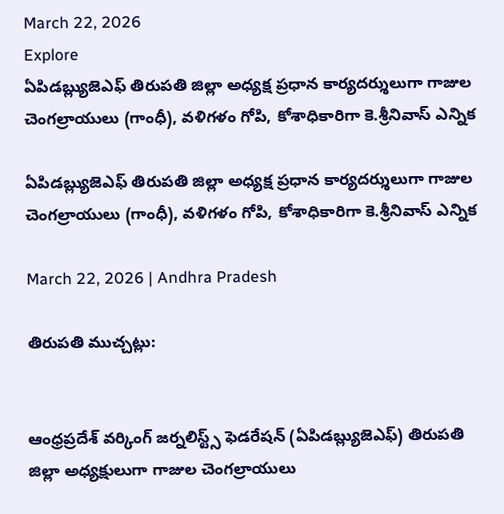March 22, 2026
Explore
ఏపిడబ్ల్యుజెఎఫ్ తిరుపతి జిల్లా అధ్యక్ష ప్రధాన కార్యదర్శులుగా గాజుల చెంగల్రాయులు (గాంధీ), వళిగళం గోపి, కోశాధికారిగా కె.శ్రీనివాస్ ఎన్నిక

ఏపిడబ్ల్యుజెఎఫ్ తిరుపతి జిల్లా అధ్యక్ష ప్రధాన కార్యదర్శులుగా గాజుల చెంగల్రాయులు (గాంధీ), వళిగళం గోపి, కోశాధికారిగా కె.శ్రీనివాస్ ఎన్నిక

March 22, 2026 | Andhra Pradesh

తిరుపతి ముచ్చట్లు:


ఆంధ్రప్రదేశ్ వర్కింగ్ జర్నలిస్ట్స్ ఫెడరేషన్ (ఏపిడబ్ల్యుజెఎఫ్) తిరుపతి జిల్లా అధ్యక్షులుగా గాజుల చెంగల్రాయులు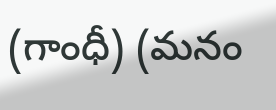(గాంధీ) (మనం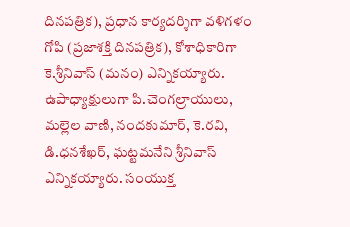దినపత్రిక), ప్రధాన కార్యదర్శిగా వళిగళం గోపి (ప్రజాశక్తి దినపత్రిక), కోశాధికారిగా కె.శ్రీనివాస్ (మనం) ఎన్నికయ్యారు. ఉపాధ్యాక్షులుగా పి.చెంగల్రాయులు, మల్లెల వాణి, నందకుమార్, కె.రవి, డి.ధనశేఖర్, ఘట్టమనేని శ్రీనివాస్ ఎన్నికయ్యారు. సంయుక్త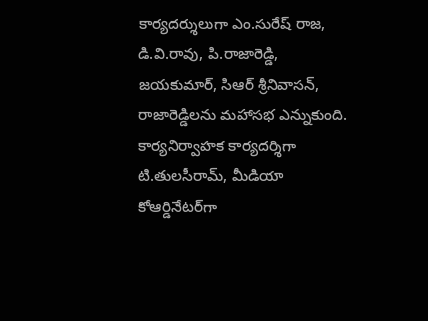కార్యదర్శులుగా ఎం.సురేష్ రాజ, డి.వి.రావు, పి.రాజారెడ్డి, జయకుమార్, సిఆర్ శ్రీనివాసన్, రాజారెడ్డిలను మహాసభ ఎన్నుకుంది. కార్యనిర్వాహక కార్యదర్శిగా టి.తులసీరామ్, మీడియా కోఆర్డినేటర్‌గా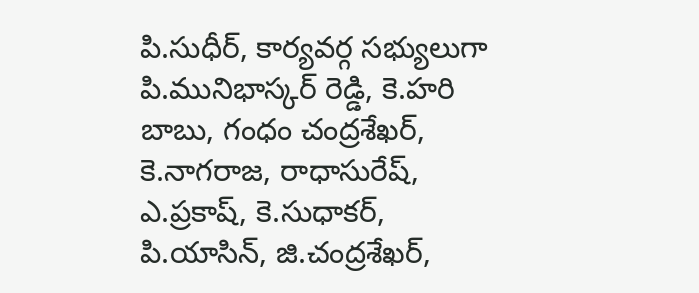పి.సుధీర్, కార్యవర్గ సభ్యులుగా పి.మునిభాస్కర్ రెడ్డి, కె.హరి బాబు, గంధం చంద్రశేఖర్, కె.నాగరాజ, రాధాసురేష్, ఎ.ప్రకాష్, కె.సుధాకర్, పి.యాసిన్, జి.చంద్రశేఖర్,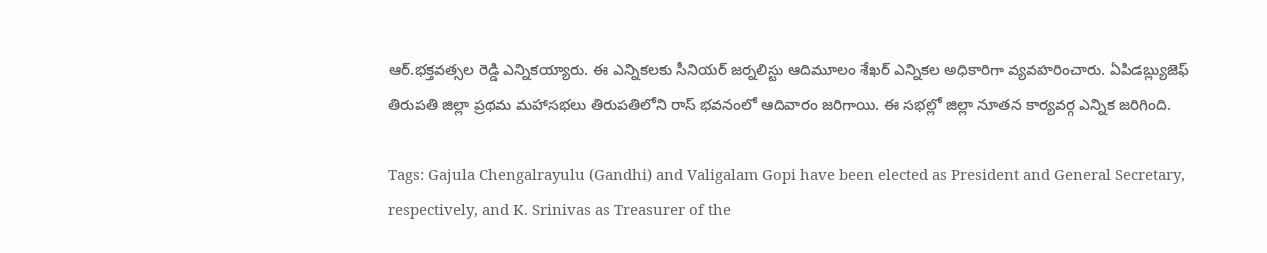ఆర్.భక్తవత్సల రెడ్డి ఎన్నికయ్యారు. ఈ ఎన్నికలకు సీనియర్ జర్నలిస్టు ఆదిమూలం శేఖర్ ఎన్నికల అధికారిగా వ్యవహరించారు. ఏపిడబ్ల్యుజెఫ్ తిరుపతి జిల్లా ప్రథమ మహాసభలు తిరుపతిలోని రాస్ భవనంలో ఆదివారం జరిగాయి. ఈ సభల్లో జిల్లా నూతన కార్యవర్గ ఎన్నిక జరిగింది.

Tags: Gajula Chengalrayulu (Gandhi) and Valigalam Gopi have been elected as President and General Secretary, respectively, and K. Srinivas as Treasurer of the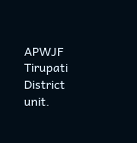APWJF Tirupati District unit.